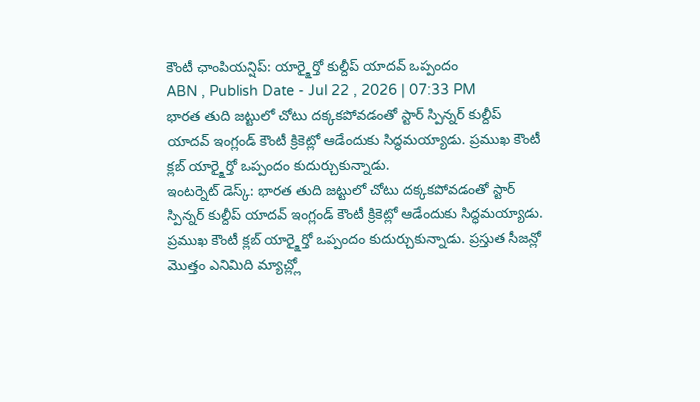కౌంటీ ఛాంపియన్షిప్: యార్క్షైర్తో కుల్దీప్ యాదవ్ ఒప్పందం
ABN , Publish Date - Jul 22 , 2026 | 07:33 PM
భారత తుది జట్టులో చోటు దక్కకపోవడంతో స్టార్ స్పిన్నర్ కుల్దీప్ యాదవ్ ఇంగ్లండ్ కౌంటీ క్రికెట్లో ఆడేందుకు సిద్ధమయ్యాడు. ప్రముఖ కౌంటీ క్లబ్ యార్క్షైర్తో ఒప్పందం కుదుర్చుకున్నాడు.
ఇంటర్నెట్ డెస్క్: భారత తుది జట్టులో చోటు దక్కకపోవడంతో స్టార్ స్పిన్నర్ కుల్దీప్ యాదవ్ ఇంగ్లండ్ కౌంటీ క్రికెట్లో ఆడేందుకు సిద్ధమయ్యాడు. ప్రముఖ కౌంటీ క్లబ్ యార్క్షైర్తో ఒప్పందం కుదుర్చుకున్నాడు. ప్రస్తుత సీజన్లో మొత్తం ఎనిమిది మ్యాచ్ల్లో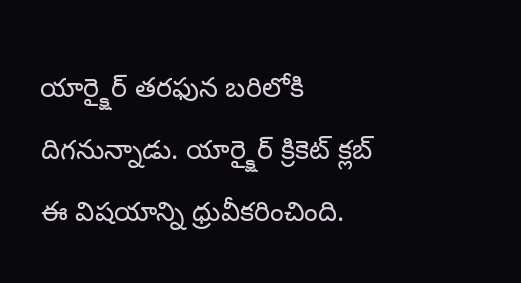యార్క్షైర్ తరఫున బరిలోకి దిగనున్నాడు. యార్క్షైర్ క్రికెట్ క్లబ్ ఈ విషయాన్ని ధ్రువీకరించింది.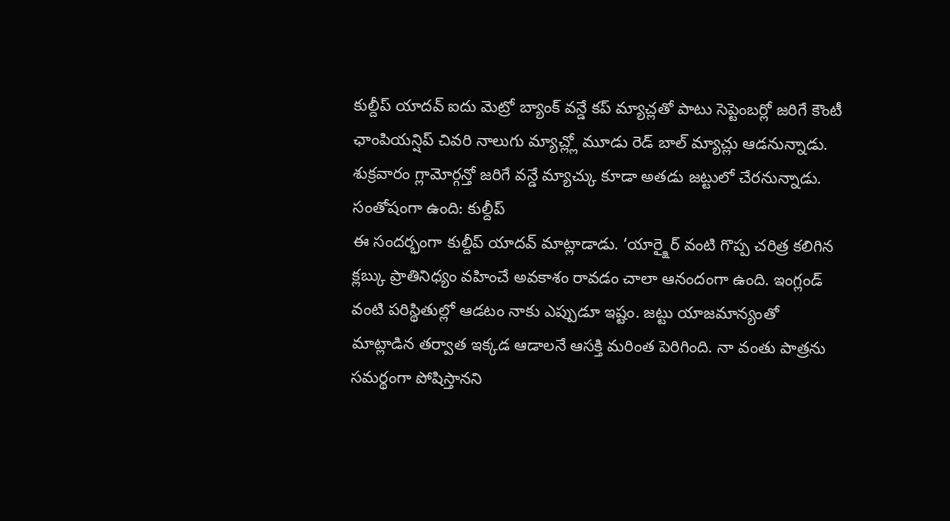కుల్దీప్ యాదవ్ ఐదు మెట్రో బ్యాంక్ వన్డే కప్ మ్యాచ్లతో పాటు సెప్టెంబర్లో జరిగే కౌంటీ ఛాంపియన్షిప్ చివరి నాలుగు మ్యాచ్ల్లో మూడు రెడ్ బాల్ మ్యాచ్లు ఆడనున్నాడు. శుక్రవారం గ్లామోర్గన్తో జరిగే వన్డే మ్యాచ్కు కూడా అతడు జట్టులో చేరనున్నాడు.
సంతోషంగా ఉంది: కుల్దీప్
ఈ సందర్భంగా కుల్దీప్ యాదవ్ మాట్లాడాడు. ‘యార్క్షైర్ వంటి గొప్ప చరిత్ర కలిగిన క్లబ్కు ప్రాతినిధ్యం వహించే అవకాశం రావడం చాలా ఆనందంగా ఉంది. ఇంగ్లండ్ వంటి పరిస్థితుల్లో ఆడటం నాకు ఎప్పుడూ ఇష్టం. జట్టు యాజమాన్యంతో మాట్లాడిన తర్వాత ఇక్కడ ఆడాలనే ఆసక్తి మరింత పెరిగింది. నా వంతు పాత్రను సమర్థంగా పోషిస్తానని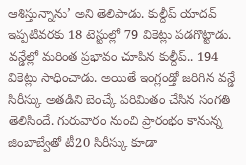ఆశిస్తున్నాను’ అని తెలిపాడు. కుల్దీప్ యాదవ్ ఇప్పటివరకు 18 టెస్టుల్లో 79 వికెట్లు పడగొట్టాడు. వన్డేల్లో మరింత ప్రభావం చూపిన కుల్దీప్.. 194 వికెట్లు సాధించాడు. అయితే ఇంగ్లండ్తో జరిగిన వన్డే సిరీస్కు అతడిని బెంచ్కే పరిమితం చేసిన సంగతి తెలిసిందే. గురువారం నుంచి ప్రారంభం కానున్న జింబాబ్వేతో టీ20 సిరీస్కు కూడా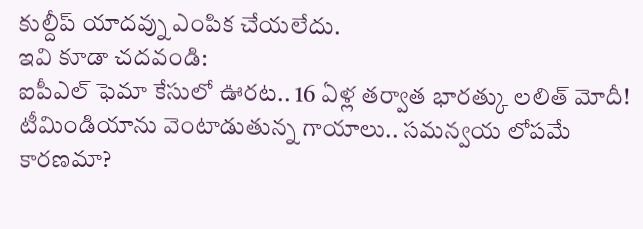కుల్దీప్ యాదవ్ను ఎంపిక చేయలేదు.
ఇవి కూడా చదవండి:
ఐపీఎల్ ఫెమా కేసులో ఊరట.. 16 ఏళ్ల తర్వాత భారత్కు లలిత్ మోదీ!
టీమిండియాను వెంటాడుతున్న గాయాలు.. సమన్వయ లోపమే కారణమా?